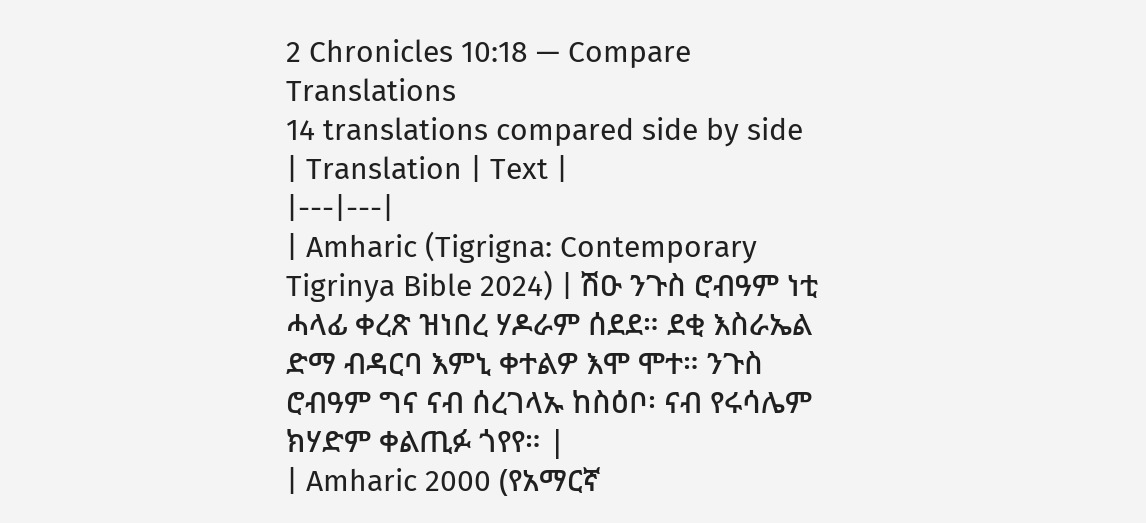2 Chronicles 10:18 — Compare Translations
14 translations compared side by side
| Translation | Text |
|---|---|
| Amharic (Tigrigna: Contemporary Tigrinya Bible 2024) | ሽዑ ንጉስ ሮብዓም ነቲ ሓላፊ ቀረጽ ዝነበረ ሃዶራም ሰደደ። ደቂ እስራኤል ድማ ብዳርባ እምኒ ቀተልዎ እሞ ሞተ። ንጉስ ሮብዓም ግና ናብ ሰረገላኡ ከስዕቦ፡ ናብ የሩሳሌም ክሃድም ቀልጢፉ ጎየየ። |
| Amharic 2000 (የአማርኛ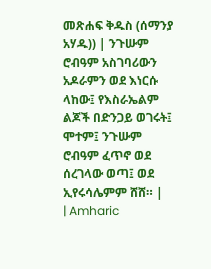መጽሐፍ ቅዱስ (ሰማንያ አሃዱ)) | ንጉሡም ሮብዓም አስገባሪውን አዶራምን ወደ እነርሱ ላከው፤ የእስራኤልም ልጆች በድንጋይ ወገሩት፤ ሞተም፤ ንጉሡም ሮብዓም ፈጥኖ ወደ ሰረገላው ወጣ፤ ወደ ኢየሩሳሌምም ሸሸ። |
| Amharic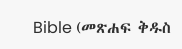Bible (መጽሐፍ ቅዱስ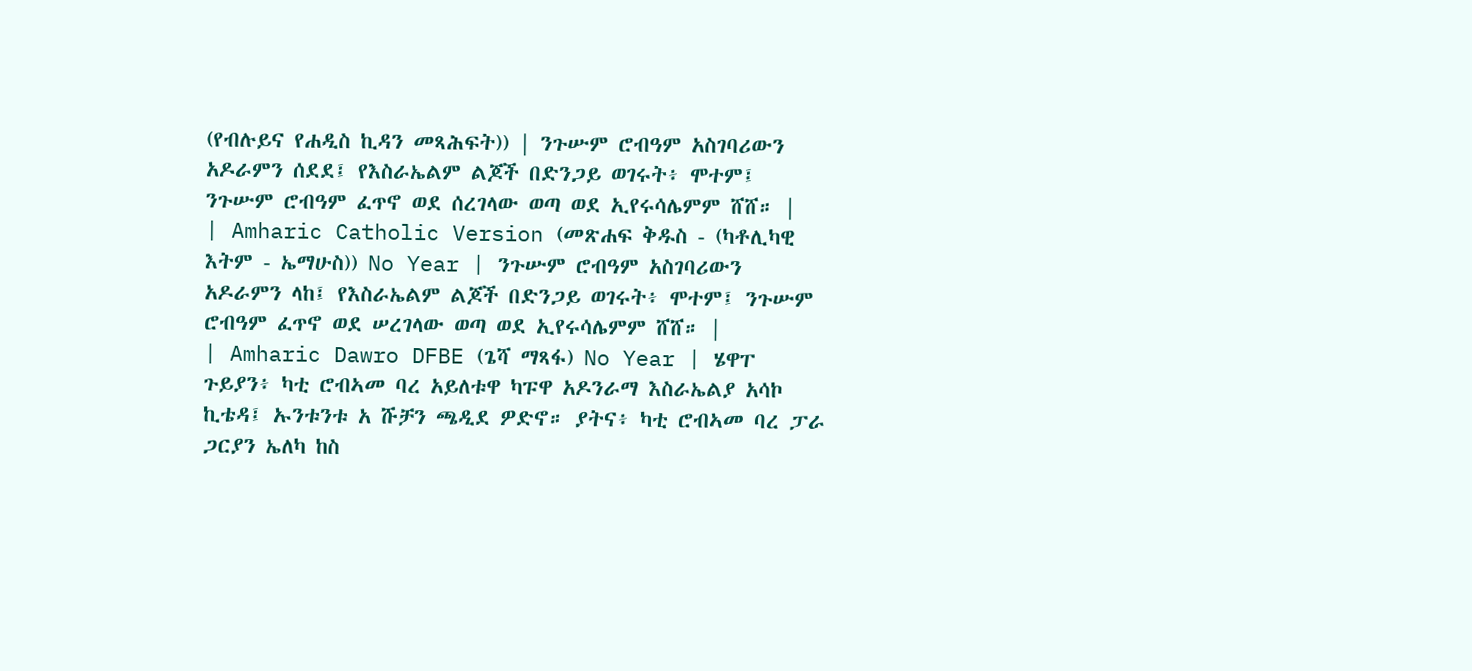(የብሉይና የሐዲስ ኪዳን መጻሕፍት)) | ንጉሡም ሮብዓም አስገባሪውን አዶራምን ሰደደ፤ የእስራኤልም ልጆች በድንጋይ ወገሩት፥ ሞተም፤ ንጉሡም ሮብዓም ፈጥኖ ወደ ሰረገላው ወጣ ወደ ኢየሩሳሌምም ሸሸ። |
| Amharic Catholic Version (መጽሐፍ ቅዱስ - (ካቶሊካዊ እትም - ኤማሁስ)) No Year | ንጉሡም ሮብዓም አስገባሪውን አዶራምን ላከ፤ የእስራኤልም ልጆች በድንጋይ ወገሩት፥ ሞተም፤ ንጉሡም ሮብዓም ፈጥኖ ወደ ሠረገላው ወጣ ወደ ኢየሩሳሌምም ሸሸ። |
| Amharic Dawro DFBE (ጌሻ ማጻፋ) No Year | ሄዋፐ ጉይያን፥ ካቲ ሮብኣመ ባረ አይለቱዋ ካፑዋ አዶንራማ እስራኤልያ አሳኮ ኪቴዳ፤ ኡንቱንቱ አ ሹቻን ጫዲደ ዎድኖ። ያትና፥ ካቲ ሮብኣመ ባረ ፓራ ጋርያን ኤለካ ከስ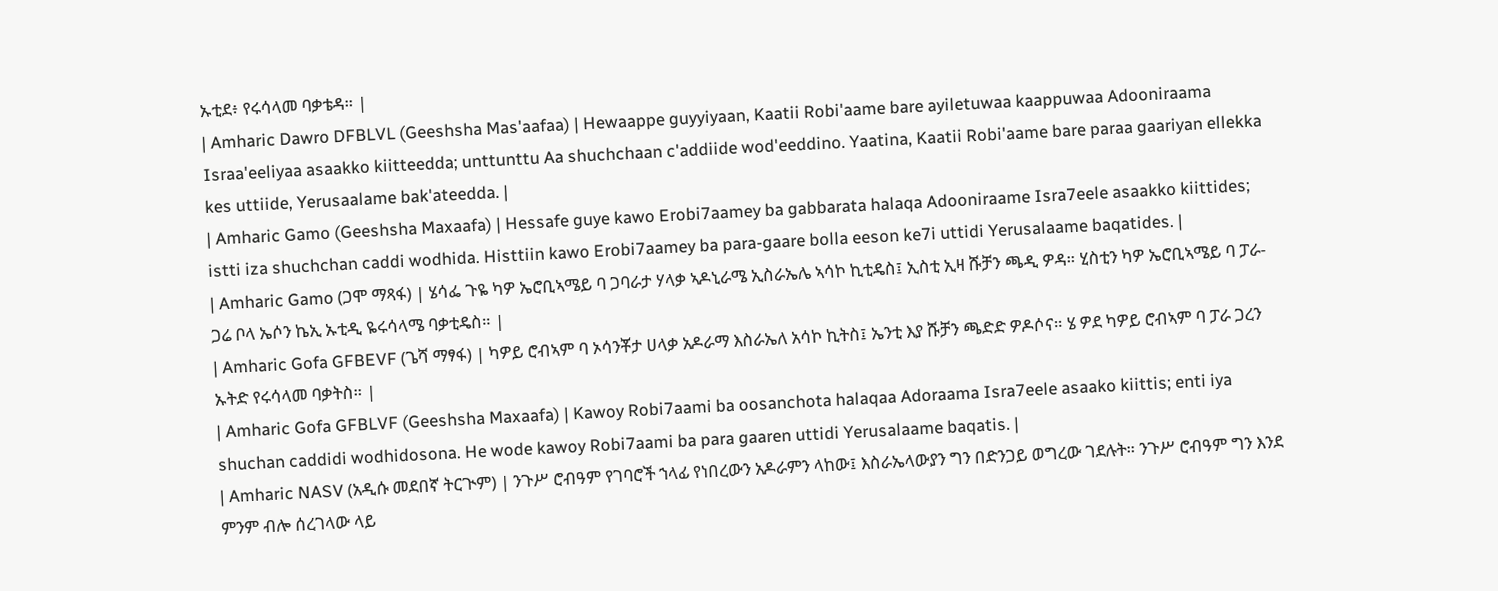ኡቲደ፥ የሩሳላመ ባቃቴዳ። |
| Amharic Dawro DFBLVL (Geeshsha Mas'aafaa) | Hewaappe guyyiyaan, Kaatii Robi'aame bare ayiletuwaa kaappuwaa Adooniraama Israa'eeliyaa asaakko kiitteedda; unttunttu Aa shuchchaan c'addiide wod'eeddino. Yaatina, Kaatii Robi'aame bare paraa gaariyan ellekka kes uttiide, Yerusaalame bak'ateedda. |
| Amharic Gamo (Geeshsha Maxaafa) | Hessafe guye kawo Erobi7aamey ba gabbarata halaqa Adooniraame Isra7eele asaakko kiittides; istti iza shuchchan caddi wodhida. Histtiin kawo Erobi7aamey ba para-gaare bolla eeson ke7i uttidi Yerusalaame baqatides. |
| Amharic Gamo (ጋሞ ማጻፋ) | ሄሳፌ ጉዬ ካዎ ኤሮቢኣሜይ ባ ጋባራታ ሃላቃ ኣዶኒራሜ ኢስራኤሌ ኣሳኮ ኪቲዴስ፤ ኢስቲ ኢዛ ሹቻን ጫዲ ዎዳ። ሂስቲን ካዎ ኤሮቢኣሜይ ባ ፓራ-ጋሬ ቦላ ኤሶን ኬኢ ኡቲዲ ዬሩሳላሜ ባቃቲዴስ። |
| Amharic Gofa GFBEVF (ጌሻ ማፃፋ) | ካዎይ ሮብኣም ባ ኦሳንቾታ ሀላቃ አዶራማ እስራኤለ አሳኮ ኪትስ፤ ኤንቲ እያ ሹቻን ጫድድ ዎዶሶና። ሄ ዎደ ካዎይ ሮብኣም ባ ፓራ ጋረን ኡትድ የሩሳላመ ባቃትስ። |
| Amharic Gofa GFBLVF (Geeshsha Maxaafa) | Kawoy Robi7aami ba oosanchota halaqaa Adoraama Isra7eele asaako kiittis; enti iya shuchan caddidi wodhidosona. He wode kawoy Robi7aami ba para gaaren uttidi Yerusalaame baqatis. |
| Amharic NASV (አዲሱ መደበኛ ትርጒም) | ንጉሥ ሮብዓም የገባሮች ኀላፊ የነበረውን አዶራምን ላከው፤ እስራኤላውያን ግን በድንጋይ ወግረው ገደሉት። ንጉሥ ሮብዓም ግን እንደ ምንም ብሎ ሰረገላው ላይ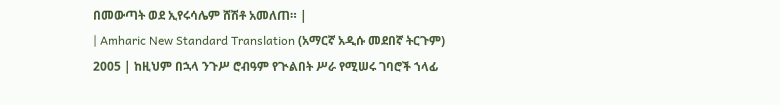በመውጣት ወደ ኢየሩሳሌም ሸሽቶ አመለጠ። |
| Amharic New Standard Translation (አማርኛ አዲሱ መደበኛ ትርጉም) 2005 | ከዚህም በኋላ ንጉሥ ሮብዓም የጒልበት ሥራ የሚሠሩ ገባሮች ኀላፊ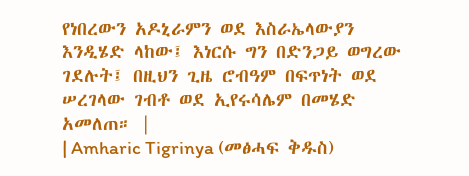የነበረውን አዶኒራምን ወደ እስራኤላውያን እንዲሄድ ላከው፤ እነርሱ ግን በድንጋይ ወግረው ገደሉት፤ በዚህን ጊዜ ሮብዓም በፍጥነት ወደ ሠረገላው ገብቶ ወደ ኢየሩሳሌም በመሄድ አመለጠ። |
| Amharic Tigrinya (መፅሓፍ ቅዱስ)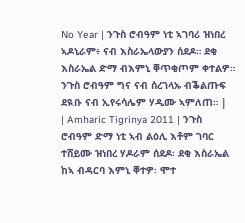No Year | ንጉስ ሮብዓም ነቲ ኣገባሪ ዝነበረ ኣዶኒራም፥ ናብ እስራኤላውያን ሰደዶ። ደቂ እስራኤል ድማ ብእምኒ ቐጥቂጦም ቀተልዎ። ንጉስ ሮብዓም ግና ናብ ሰረገላኡ ብቕልጡፍ ደዪቡ ናብ ኢየሩሳሌም ሃዲሙ ኣምለጠ። |
| Amharic Tigrinya 2011 | ንጉስ ሮብዓም ድማ ነቲ ኣብ ልዕሊ እቶም ገባር ተሸይሙ ዝነበረ ሃዶራም ሰደዶ፡ ደቂ እስራኤል ከኣ ብዳርባ እምኒ ቐተዎ፡ ሞተ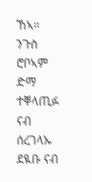ኸኣ። ንጉስ ሮቦኣም ድማ ተቐላጢፉ ናብ ሰረገላኡ ደዪቡ ናብ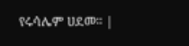የሩሳሌም ሀደመ። |